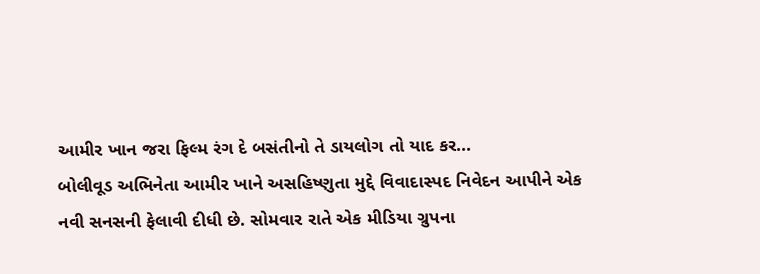આમીર ખાન જરા ફિલ્મ રંગ દે બસંતીનો તે ડાયલોગ તો યાદ કર...
બોલીવૂડ અભિનેતા આમીર ખાને અસહિષ્ણુતા મુદ્દે વિવાદાસ્પદ નિવેદન આપીને એક નવી સનસની ફેલાવી દીધી છે. સોમવાર રાતે એક મીડિયા ગ્રુપના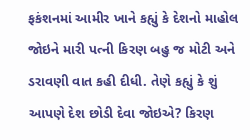ફકંશનમાં આમીર ખાને કહ્યું કે દેશનો માહોલ જોઇને મારી પત્ની કિરણ બહુ જ મોટી અને ડરાવણી વાત કહી દીધી. તેણે કહ્યું કે શું આપણે દેશ છોડી દેવા જોઇએ? કિરણ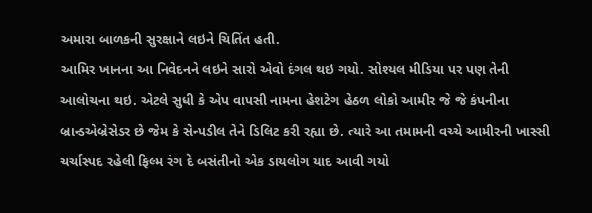અમારા બાળકની સુરક્ષાને લઇને ચિતિંત હતી.
આમિર ખાનના આ નિવેદનને લઇને સારો એવો દંગલ થઇ ગયો. સોશ્યલ મીડિયા પર પણ તેની આલોચના થઇ. એટલે સુધી કે એપ વાપસી નામના હેશટેગ હેઠળ લોકો આમીર જે જે કંપનીના બ્રાન્ડએબ્રેસેડર છે જેમ કે સેન્પડીલ તેને ડિલિટ કરી રહ્યા છે. ત્યારે આ તમામની વચ્ચે આમીરની ખાસ્સી ચર્ચાસ્પદ રહેલી ફિલ્મ રંગ દે બસંતીનો એક ડાયલોગ યાદ આવી ગયો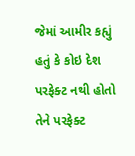જેમાં આમીર કહ્યું હતું કે કોઇ દેશ પરફેક્ટ નથી હોતો તેને પરફેક્ટ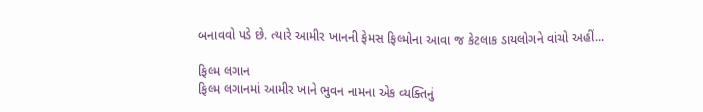બનાવવો પડે છે. ત્યારે આમીર ખાનની ફેમસ ફિલ્મોના આવા જ કેટલાક ડાયલોગને વાંચો અહીં...

ફિલ્મ લગાન
ફિલ્મ લગાનમાં આમીર ખાને ભુવન નામના એક વ્યક્તિનું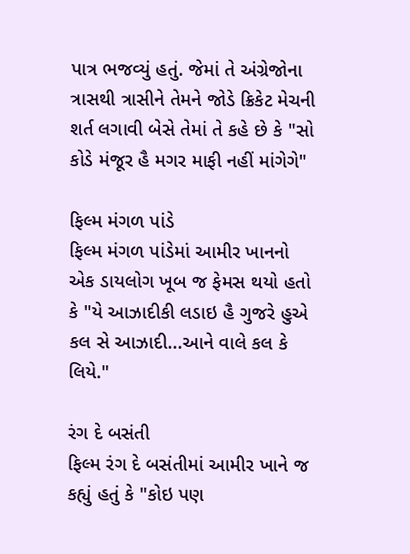પાત્ર ભજવ્યું હતું. જેમાં તે અંગ્રેજોના ત્રાસથી ત્રાસીને તેમને જોડે ક્રિકેટ મેચની શર્ત લગાવી બેસે તેમાં તે કહે છે કે "સો કોડે મંજૂર હૈ મગર માફી નહીં માંગેગે"

ફિલ્મ મંગળ પાંડે
ફિલ્મ મંગળ પાંડેમાં આમીર ખાનનો એક ડાયલોગ ખૂબ જ ફેમસ થયો હતો કે "યે આઝાદીકી લડાઇ હૈ ગુજરે હુએ કલ સે આઝાદી...આને વાલે કલ કે લિયે."

રંગ દે બસંતી
ફિલ્મ રંગ દે બસંતીમાં આમીર ખાને જ કહ્યું હતું કે "કોઇ પણ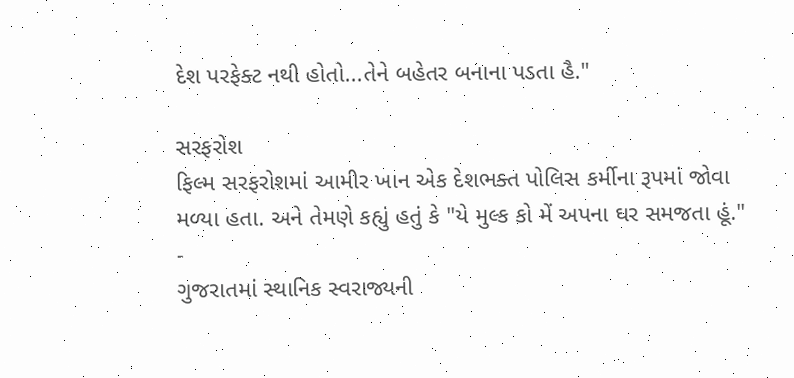દેશ પરફેક્ટ નથી હોતો...તેને બહેતર બનાના પડતા હૈ."

સરફરોશ
ફિલ્મ સરફરોશમાં આમીર ખાન એક દેશભક્ત પોલિસ કર્મીના રૂપમાં જોવા મળ્યા હતા. અને તેમણે કહ્યું હતું કે "યે મુલ્ક કો મેં અપના ઘર સમજતા હૂં."
-
ગુજરાતમાં સ્થાનિક સ્વરાજ્યની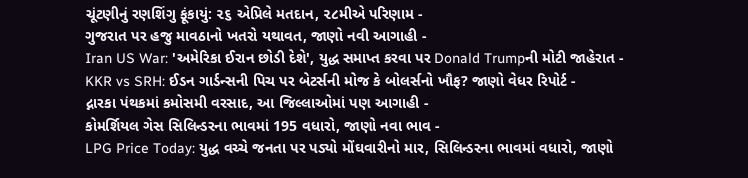ચૂંટણીનું રણશિંગુ ફૂંકાયું: ૨૬ એપ્રિલે મતદાન, ૨૮મીએ પરિણામ -
ગુજરાત પર હજુ માવઠાનો ખતરો યથાવત, જાણો નવી આગાહી -
Iran US War: 'અમેરિકા ઈરાન છોડી દેશે', યુદ્ધ સમાપ્ત કરવા પર Donald Trumpની મોટી જાહેરાત -
KKR vs SRH: ઈડન ગાર્ડન્સની પિચ પર બેટર્સની મોજ કે બોલર્સનો ખૌફ? જાણો વેધર રિપોર્ટ -
દ્નારકા પંથકમાં કમોસમી વરસાદ, આ જિલ્લાઓમાં પણ આગાહી -
કોમર્શિયલ ગેસ સિલિન્ડરના ભાવમાં 195 વધારો, જાણો નવા ભાવ -
LPG Price Today: યુદ્ધ વચ્ચે જનતા પર પડ્યો મોંઘવારીનો માર, સિલિન્ડરના ભાવમાં વધારો, જાણો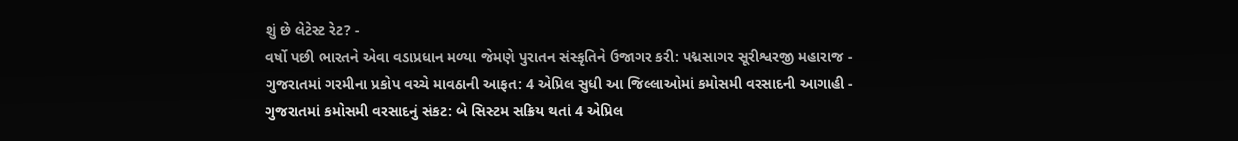શું છે લેટેસ્ટ રેટ? -
વર્ષો પછી ભારતને એવા વડાપ્રધાન મળ્યા જેમણે પુરાતન સંસ્કૃતિને ઉજાગર કરી: પદ્મસાગર સૂરીશ્વરજી મહારાજ -
ગુજરાતમાં ગરમીના પ્રકોપ વચ્ચે માવઠાની આફત: 4 એપ્રિલ સુધી આ જિલ્લાઓમાં કમોસમી વરસાદની આગાહી -
ગુજરાતમાં કમોસમી વરસાદનું સંકટ: બે સિસ્ટમ સક્રિય થતાં 4 એપ્રિલ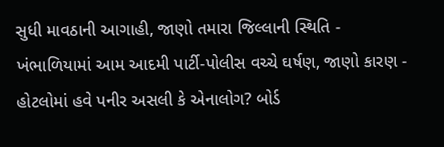સુધી માવઠાની આગાહી, જાણો તમારા જિલ્લાની સ્થિતિ -
ખંભાળિયામાં આમ આદમી પાર્ટી-પોલીસ વચ્ચે ઘર્ષણ, જાણો કારણ -
હોટલોમાં હવે પનીર અસલી કે એનાલોગ? બોર્ડ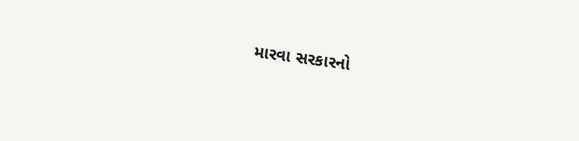મારવા સરકારનો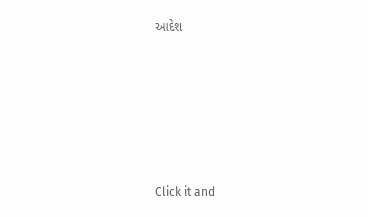આદેશ










Click it and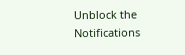Unblock the Notifications